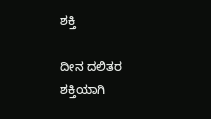ಶಕ್ತಿ

ದೀನ ದಲಿತರ
ಶಕ್ತಿಯಾಗಿ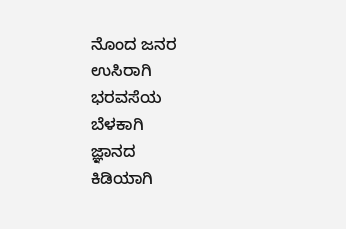ನೊಂದ ಜನರ
ಉಸಿರಾಗಿ
ಭರವಸೆಯ
ಬೆಳಕಾಗಿ
ಜ್ಞಾನದ
ಕಿಡಿಯಾಗಿ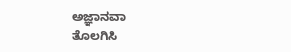ಅಜ್ಞಾನವಾ
ತೊಲಗಿಸಿ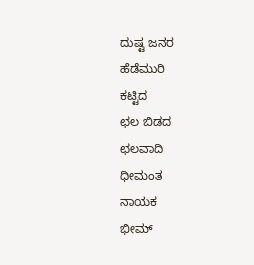ದುಷ್ಟ ಜನರ
ಹೆಡೆಮುರಿ
ಕಟ್ಟಿದ
ಛಲ ಬಿಡದ
ಛಲವಾದಿ
ಧೀಮಂತ
ನಾಯಕ
ಭೀಮ್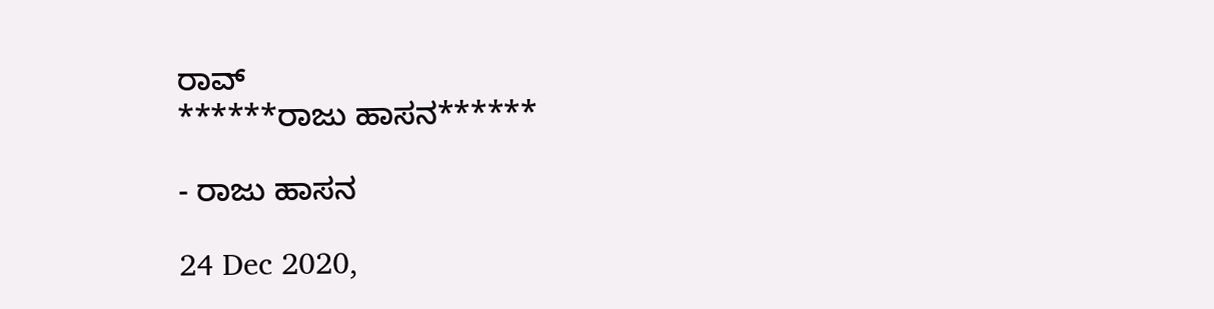ರಾವ್
******ರಾಜು ಹಾಸನ******

- ರಾಜು ಹಾಸನ

24 Dec 2020,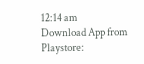12:14 am
Download App from Playstore: